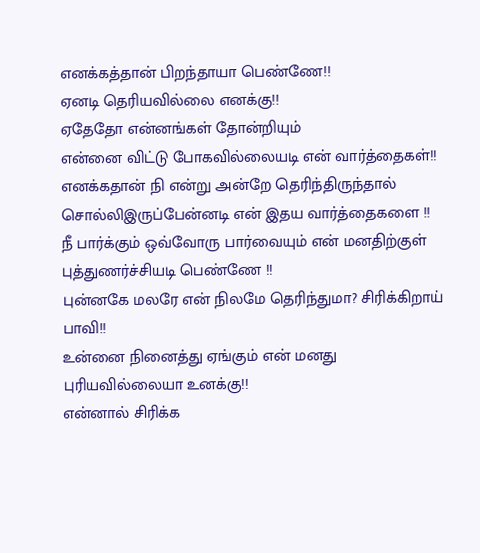எனக்கத்தான் பிறந்தாயா பெண்ணே!!
ஏனடி தெரியவில்லை எனக்கு!!
ஏதேதோ என்னங்கள் தோன்றியும்
என்னை விட்டு போகவில்லையடி என் வார்த்தைகள்!!
எனக்கதான் நி என்று அன்றே தெரிந்திருந்தால்
சொல்லிஇருப்பேன்னடி என் இதய வார்த்தைகளை !!
நீ பார்க்கும் ஒவ்வோரு பார்வையும் என் மனதிற்குள்
புத்துணர்ச்சியடி பெண்ணே !!
புன்னகே மலரே என் நிலமே தெரிந்துமா? சிரிக்கிறாய் பாவி!!
உன்னை நினைத்து ஏங்கும் என் மனது
புரியவில்லையா உனக்கு!!
என்னால் சிரிக்க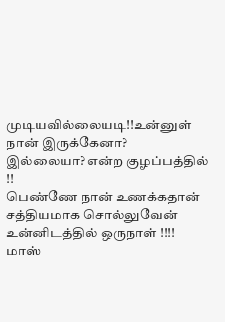முடியவில்லையடி!!உன்னுள் நான் இருக்கேனா?
இல்லையா? என்ற குழப்பத்தில் !!
பெண்ணே நான் உணக்கதான் சத்தியமாக சொல்லுவேன்
உன்னிடத்தில் ஒருநாள் !!!!
மாஸ்